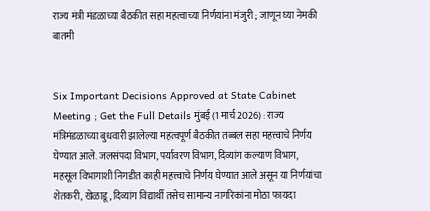राज्य मंत्री मंडळाच्या बैठकीत सहा महत्वाच्या निर्णयांना मंजुरी ; जाणून घ्या नेमकी बातमी


Six Important Decisions Approved at State Cabinet Meeting ; Get the Full Details मुंबई (1 मार्च 2026) : राज्य मंत्रिमंडळाच्या बुधवारी झालेल्या महत्वपूर्ण बैठकीत तब्बल सहा महत्त्वाचे निर्णय घेण्यात आले. जलसंपदा विभाग, पर्यावरण विभाग, दिव्यांग कल्याण विभाग, महसूल विभागाशी निगडीत काही महत्त्वाचे निर्णय घेण्यात आले असून या निर्णयांचा शेतकरी, खेळाडू, दिव्यांग विद्यार्थी तसेच सामान्य नागरिकांना मोठा फायदा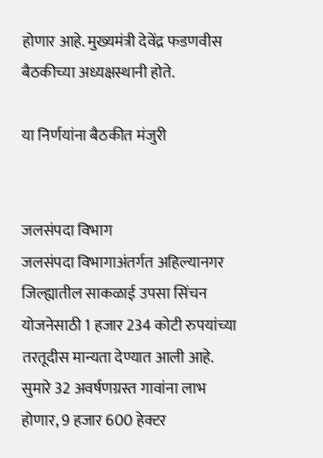होणार आहे. मुख्यमंत्री देवेंद्र फडणवीस बैठकीच्या अध्यक्षस्थानी होते.

या निर्णयांना बैठकीत मंजुरी


जलसंपदा विभाग
जलसंपदा विभागाअंतर्गत अहिल्यानगर जिल्ह्यातील साकळाई उपसा सिंचन योजनेसाठी 1 हजार 234 कोटी रुपयांच्या तरतूदीस मान्यता देण्यात आली आहे. सुमारे 32 अवर्षणग्रस्त गावांना लाभ होणार, 9 हजार 600 हेक्टर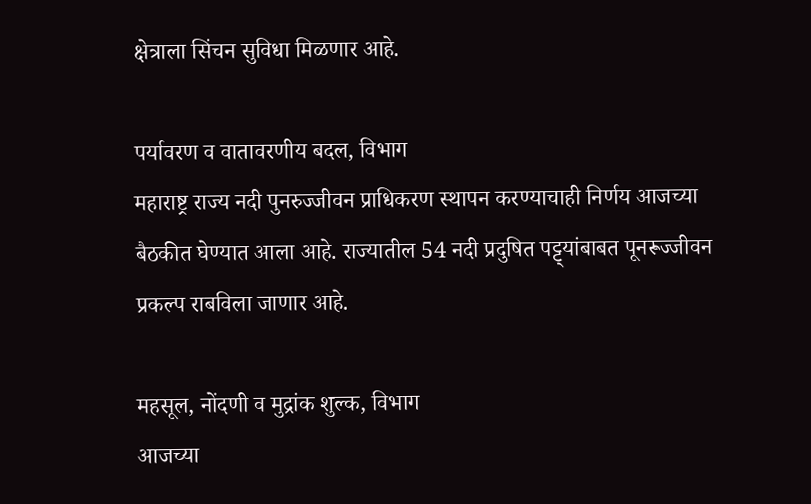क्षेत्राला सिंचन सुविधा मिळणार आहे.

पर्यावरण व वातावरणीय बदल, विभाग
महाराष्ट्र राज्य नदी पुनरुज्जीवन प्राधिकरण स्थापन करण्याचाही निर्णय आजच्या बैठकीत घेण्यात आला आहे. राज्यातील 54 नदी प्रदुषित पट्ट्यांबाबत पूनरूज्जीवन प्रकल्प राबविला जाणार आहे.

महसूल, नोंदणी व मुद्रांक शुल्क, विभाग
आजच्या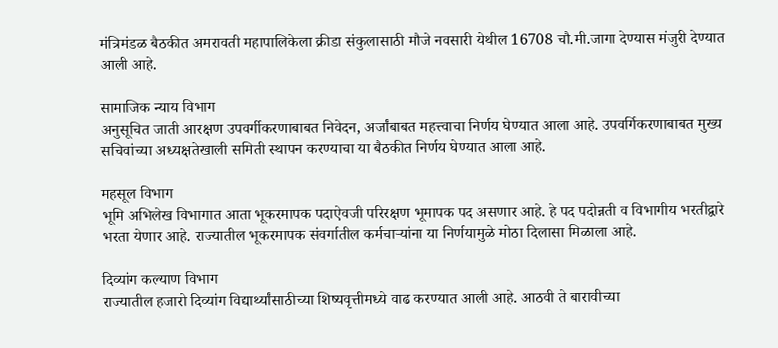मंत्रिमंडळ बैठकीत अमरावती महापालिकेला क्रीडा संकुलासाठी मौजे नवसारी येथील 16708 चौ.मी.जागा देण्यास मंजुरी देण्यात आली आहे.

सामाजिक न्याय विभाग
अनुसूचित जाती आरक्षण उपवर्गीकरणाबाबत निवेदन, अर्जांबाबत महत्त्वाचा निर्णय घेण्यात आला आहे. उपवर्गिकरणाबाबत मुख्य सचिवांच्या अध्यक्षतेखाली समिती स्थापन करण्याचा या बैठकीत निर्णय घेण्यात आला आहे.

महसूल विभाग
भूमि अभिलेख विभागात आता भूकरमापक पदाऐवजी परिरक्षण भूमापक पद असणार आहे. हे पद पदोन्नती व विभागीय भरतीद्वारे भरता येणार आहे. राज्यातील भूकरमापक संवर्गातील कर्मचार्‍यांना या निर्णयामुळे मोठा दिलासा मिळाला आहे.

दिव्यांग कल्याण विभाग
राज्यातील हजारो दिव्यांग विद्यार्थ्यांसाठीच्या शिष्यवृत्तीमध्ये वाढ करण्यात आली आहे. आठवी ते बारावीच्या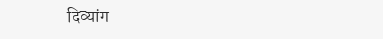दिव्यांग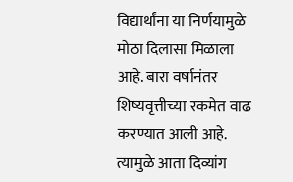विद्यार्थांना या निर्णयामुळे मोठा दिलासा मिळाला आहे. बारा वर्षानंतर शिष्यवृत्तीच्या रकमेत वाढ करण्यात आली आहे. त्यामुळे आता दिव्यांग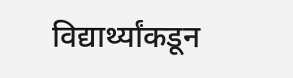विद्यार्थ्यांकडून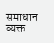समाधान व्यक्त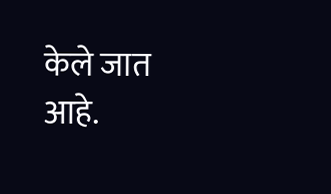केले जात आहे.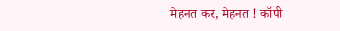मेहनत कर, मेहनत ! कॉपी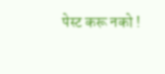पेस्ट करू नको !